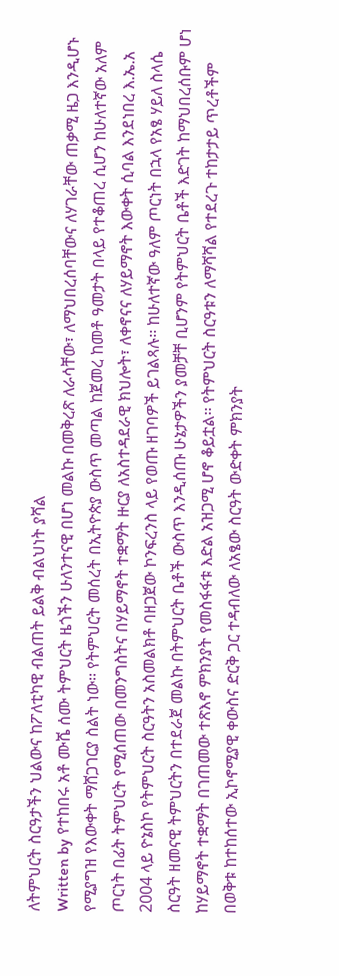ለትምህርት ስርዓታችን ህልውና ከፖለቲካዊ ብልጠት ይልቅ ብልህነት ያሻል
Written by የተከበሩ አቶ ሙሼ ሰሙ ትምህርት ዜጎችን ሁለንተናዊ በሆነ መልኩ በመቅረጽ ለራሳቸው፣ ለማህበረሰባቸውና ለሃገራቸው ጠቃሚ ዜጋ እንዲሆኑ የሚያግዝ የእውቀት ማሸጋገርያ ስልት ነው፡፡ የትምህርት መሰረት በኢትዮጵያ ውስጥ መጣል ከጀመረ ከመቶ ዓመታት በላይ የተቆጠረ ሲሆን ከሁለተኛው አለም ጦርነት በፊት ትምህርት የሚሰጠው በመንግስትና በሃይማኖት ተቋማት ዙርያ ለአስተዳደራዊ ክህሎት፣ ለቀኖናና ለሃይማኖት እውቀት ሲባል እንደነበረ እ.ኤ.አ 2004 ላይ ዮኔስኮ የትምህርት ስርዓትን አስመልክቶ ባዘጋጀው ኮንፍረንስ ላይ የወጡ ዘገባዎች ይገልጻሉ፡፡ ከሁለተኛው ዓለም ጦርነት በኋላ የአፄ ሃይለ ስላሴ ስርዓት ዘመናዊ ትምህርትን በተደራጀ መልኩ በትምህርት ቤቶች ውስጥ እንዲሰጡ ሁኔታዎችን ያመቻቸ ቢሆንም የትምህርት ቤቶች እድገት ከማህበረሰቡም ሆነ ከሃይማኖት ተቋማት በገጠመው ተጽእኖ ምክንያት የመስፋፋቱ እድል አዝጋሚ ሆኖ ቆይቷል፡፡ የትምህርት ስርዓቱን ለማሻሻል የተደረጉ ተከታታይ ጥረቶችም በወቅቱ ከተከሰተው ኢኮኖሚያዊ ቀውስና ድርቅ ጋር ተዳብለው ለአፄው ስርዓት ውድቀት ምክንያት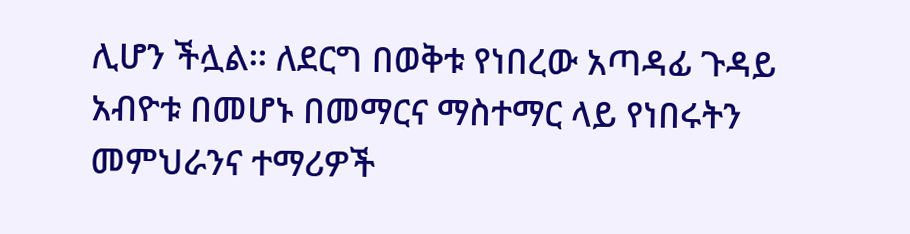ሊሆን ችሏል፡፡ ለደርግ በወቅቱ የነበረው አጣዳፊ ጉዳይ አብዮቱ በመሆኑ በመማርና ማስተማር ላይ የነበሩትን መምህራንና ተማሪዎች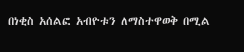በነቂስ አሰልፎ አብዮቱን ለማስተዋወቅ በሚል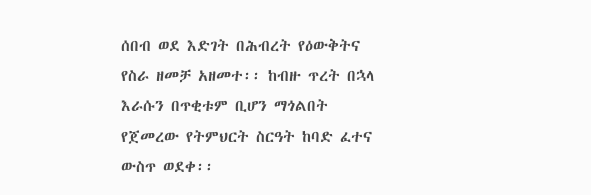ሰበብ ወደ እድገት በሕብረት የዕውቅትና የስራ ዘመቻ አዘመተ፡፡ ከብዙ ጥረት በኋላ እራሱን በጥቂቱም ቢሆን ማጎልበት የጀመረው የትምህርት ስርዓት ከባድ ፈተና ውስጥ ወደቀ፡፡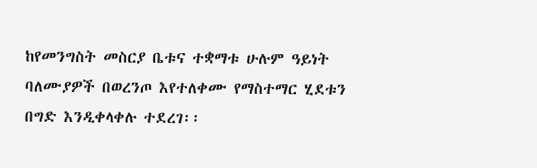ከየመንግስት መስርያ ቤቱና ተቋማቱ ሁሉም ዓይነት ባለሙያዎች በወረንጦ እየተለቀሙ የማስተማር ሂደቱን በግድ እንዲቀላቀሉ ተደረገ፡፡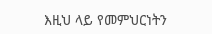እዚህ ላይ የመምህርነትን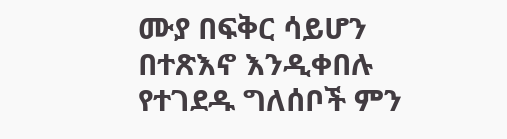ሙያ በፍቅር ሳይሆን በተጽእኖ እንዲቀበሉ የተገደዱ ግለሰቦች ምን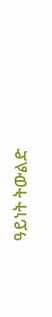ዓይነት ትውልድ